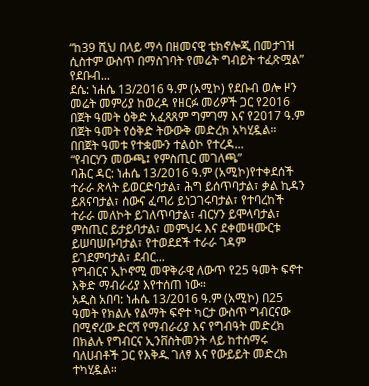“ከ39 ሺህ በላይ ማሳ በዘመናዊ ቴክኖሎጂ በመታገዝ ሲስተም ውስጥ በማስገባት የመሬት ግብይት ተፈጽሟል” የደቡብ...
ደሴ: ነሐሴ 13/2016 ዓ.ም (አሚኮ) የደቡብ ወሎ ዞን መሬት መምሪያ ከወረዳ የዘርፉ መሪዎች ጋር የ2016 በጀት ዓመት ዕቅድ አፈጻጸም ግምገማ እና የ2017 ዓ.ም በጀት ዓመት የዕቅድ ትውውቅ መድረክ አካሂዷል። በበጀት ዓመቱ የተቋሙን ተልዕኮ የተረዳ...
“የብርሃን መውጫ፤ የምስጢር መገለጫ”
ባሕር ዳር: ነሐሴ 13/2016 ዓ.ም (አሚኮ)የተቀደሰች ተራራ ጽላት ይወርድባታል፣ ሕግ ይሰጥባታል፣ ቃል ኪዳን ይጸናባታል፣ ሰውና ፈጣሪ ይነጋገሩባታል፣ የተባረከች ተራራ መለኮት ይገለጥባታል፣ ብርሃን ይሞላባታል፣ ምስጢር ይታይባታል፣ መምህሩ እና ደቀመዛሙርቱ ይሠባሠቡባታል፣ የተወደደች ተራራ ገዳም ይገደምባታል፣ ደብር...
የግብርና ኢኮኖሚ መዋቅራዊ ለውጥ የ25 ዓመት ፍኖተ እቅድ ማብራሪያ እየተሰጠ ነው።
አዲስ አበባ: ነሐሴ 13/2016 ዓ.ም (አሚኮ) በ25 ዓመት የክልሉ የልማት ፍኖተ ካርታ ውስጥ ግብርናው በሚኖረው ድርሻ የማብራሪያ እና የግብዓት መድረክ በክልሉ የግብርና ኢንቨስትመንት ላይ ከተሰማሩ ባለሀብቶች ጋር የእቅዱ ገለፃ እና የውይይት መድረክ ተካሂዷል።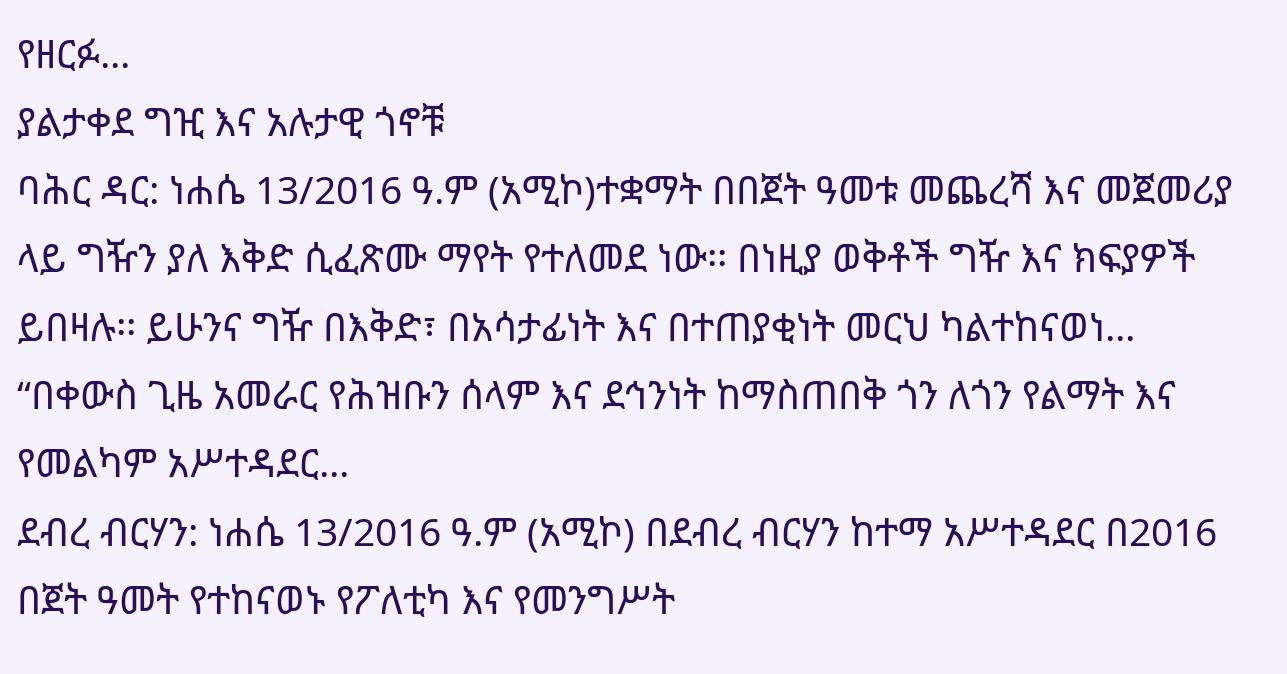የዘርፉ...
ያልታቀደ ግዢ እና አሉታዊ ጎኖቹ
ባሕር ዳር: ነሐሴ 13/2016 ዓ.ም (አሚኮ)ተቋማት በበጀት ዓመቱ መጨረሻ እና መጀመሪያ ላይ ግዥን ያለ እቅድ ሲፈጽሙ ማየት የተለመደ ነው፡፡ በነዚያ ወቅቶች ግዥ እና ክፍያዎች ይበዛሉ፡፡ ይሁንና ግዥ በእቅድ፣ በአሳታፊነት እና በተጠያቂነት መርህ ካልተከናወነ...
“በቀውስ ጊዜ አመራር የሕዝቡን ሰላም እና ደኅንነት ከማስጠበቅ ጎን ለጎን የልማት እና የመልካም አሥተዳደር...
ደብረ ብርሃን: ነሐሴ 13/2016 ዓ.ም (አሚኮ) በደብረ ብርሃን ከተማ አሥተዳደር በ2016 በጀት ዓመት የተከናወኑ የፖለቲካ እና የመንግሥት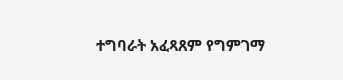ተግባራት አፈጻጸም የግምገማ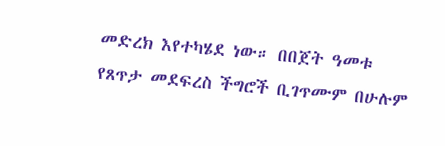መድረክ እየተካሄደ ነው። በበጀት ዓመቱ የጸጥታ መደፍረስ ችግሮች ቢገጥሙም በሁሉም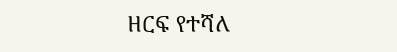ዘርፍ የተሻለ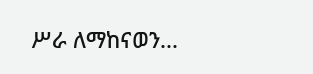ሥራ ለማከናወን...